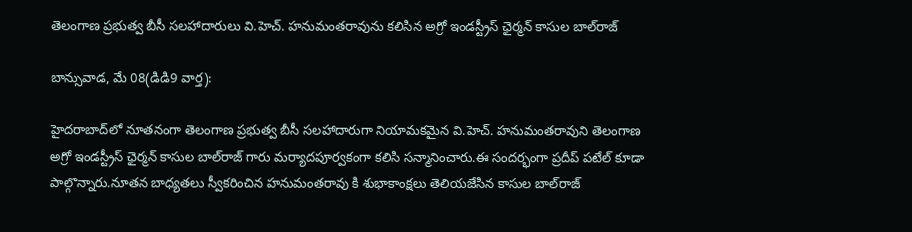తెలంగాణ ప్రభుత్వ బీసీ సలహాదారులు వి.హెచ్. హనుమంతరావును కలిసిన అగ్రో ఇండస్ట్రీస్ ఛైర్మన్ కాసుల బాల్‌రాజ్

బాన్సువాడ, మే 08(డిడి9 వార్త):

హైదరాబాద్‌లో నూతనంగా తెలంగాణ ప్రభుత్వ బీసీ సలహాదారుగా నియామకమైన వి.హెచ్. హనుమంతరావుని తెలంగాణ అగ్రో ఇండస్ట్రీస్ ఛైర్మన్ కాసుల బాల్‌రాజ్ గారు మర్యాదపూర్వకంగా కలిసి సన్మానించారు.ఈ సందర్భంగా ప్రదీప్ పటేల్ కూడా పాల్గొన్నారు.నూతన బాధ్యతలు స్వీకరించిన హనుమంతరావు కి శుభాకాంక్షలు తెలియజేసిన కాసుల బాల్‌రాజ్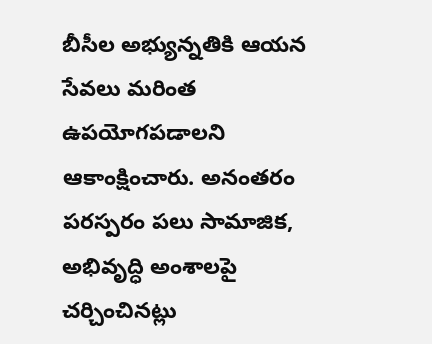బీసీల అభ్యున్నతికి ఆయన సేవలు మరింత ఉపయోగపడాలని ఆకాంక్షించారు. అనంతరం పరస్పరం పలు సామాజిక, అభివృద్ధి అంశాలపై చర్చించినట్లు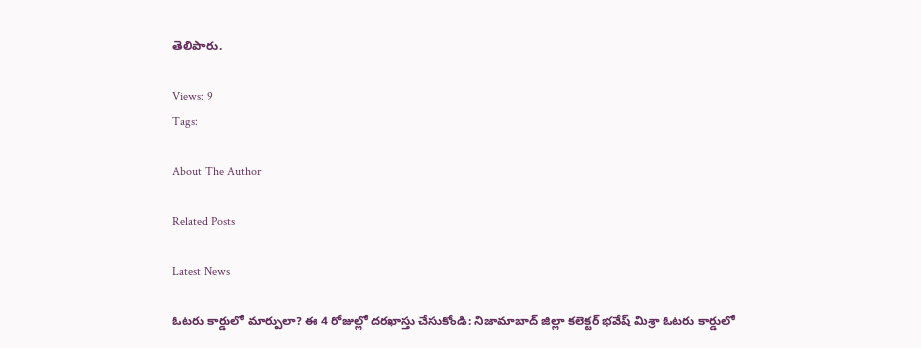తెలిపారు.

Views: 9
Tags:

About The Author

Related Posts

Latest News

ఓటరు కార్డులో మార్పులా? ఈ 4 రోజుల్లో దరఖాస్తు చేసుకోండి: నిజామాబాద్ జిల్లా కలెక్టర్ భవేష్ మిశ్రా ఓటరు కార్డులో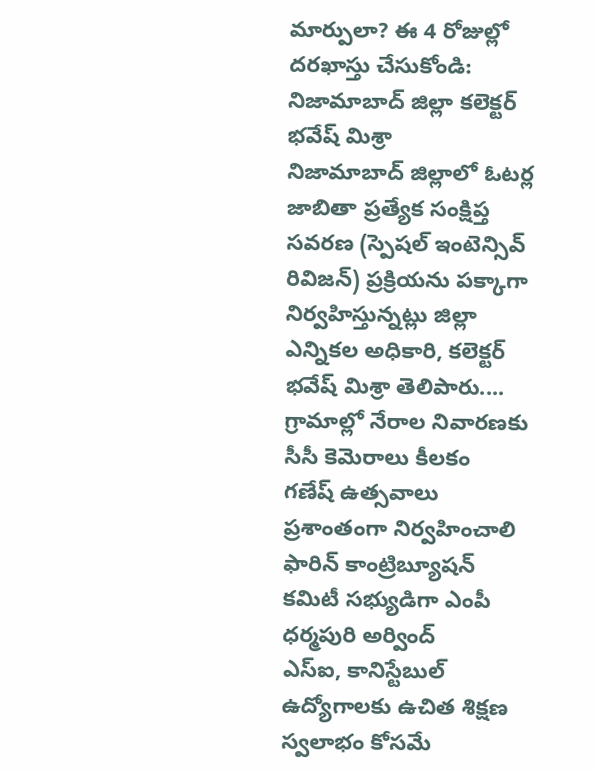మార్పులా? ఈ 4 రోజుల్లో దరఖాస్తు చేసుకోండి: నిజామాబాద్ జిల్లా కలెక్టర్ భవేష్ మిశ్రా
నిజామాబాద్ జిల్లాలో ఓటర్ల జాబితా ప్రత్యేక సంక్షిప్త సవరణ (స్పెషల్‌ ఇంటెన్సివ్‌ రివిజన్‌) ప్రక్రియను పక్కాగా నిర్వహిస్తున్నట్లు జిల్లా ఎన్నికల అధికారి, కలెక్టర్‌ భవేష్‌ మిశ్రా తెలిపారు....
గ్రామాల్లో నేరాల నివారణకు సీసీ కెమెరాలు కీలకం
గణేష్ ఉత్సవాలు ప్రశాంతంగా నిర్వహించాలి
ఫారిన్ కాంట్రిబ్యూషన్ కమిటీ సభ్యుడిగా ఎంపీ ధర్మపురి అర్వింద్
ఎస్‌ఐ, కానిస్టేబుల్‌ ఉద్యోగాలకు ఉచిత శిక్షణ
స్వలాభం కోసమే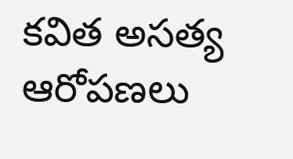కవిత అసత్య ఆరోపణలు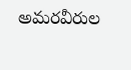అమరవీరుల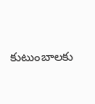కుటుంబాలకు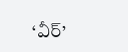‘వీర్‌’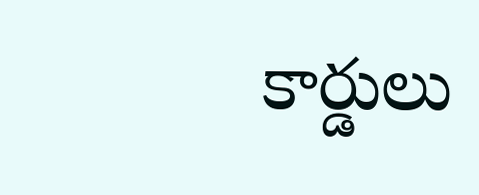కార్డులు